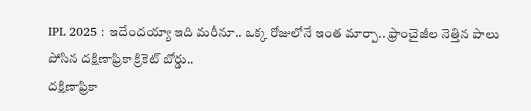IPL 2025 : ఇదేందయ్యా ఇది మరీనూ.. ఒక్క రోజులోనే ఇంత మార్పా.. ఫ్రాంచైజీల నెత్తిన పాలు పోసిన దక్షిణాఫ్రికా క్రికెట్ బోర్డు..
దక్షిణాఫ్రికా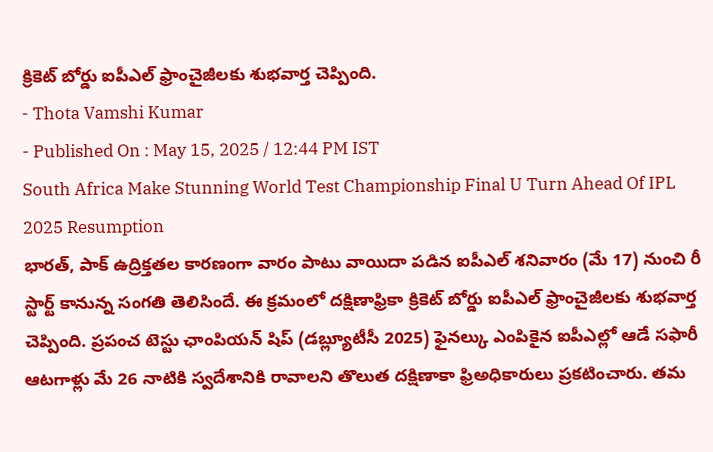క్రికెట్ బోర్డు ఐపీఎల్ ఫ్రాంచైజీలకు శుభవార్త చెప్పింది.
- Thota Vamshi Kumar
- Published On : May 15, 2025 / 12:44 PM IST
South Africa Make Stunning World Test Championship Final U Turn Ahead Of IPL 2025 Resumption
భారత్, పాక్ ఉద్రిక్తతల కారణంగా వారం పాటు వాయిదా పడిన ఐపీఎల్ శనివారం (మే 17) నుంచి రీ స్టార్ట్ కానున్న సంగతి తెలిసిందే. ఈ క్రమంలో దక్షిణాఫ్రికా క్రికెట్ బోర్డు ఐపీఎల్ ఫ్రాంచైజీలకు శుభవార్త చెప్పింది. ప్రపంచ టెస్టు ఛాంపియన్ షిప్ (డబ్ల్యూటీసీ 2025) ఫైనల్కు ఎంపికైన ఐపీఎల్లో ఆడే సఫారీ ఆటగాళ్లు మే 26 నాటికి స్వదేశానికి రావాలని తొలుత దక్షిణాకా ఫ్రిఅధికారులు ప్రకటించారు. తమ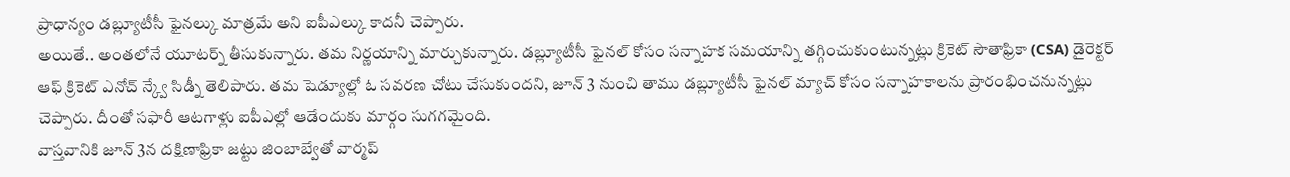ప్రాధాన్యం డబ్ల్యూటీసీ ఫైనల్కు మాత్రమే అని ఐపీఎల్కు కాదనీ చెప్పారు.
అయితే.. అంతలోనే యూటర్న్ తీసుకున్నారు. తమ నిర్ణయాన్ని మార్చుకున్నారు. డబ్ల్యూటీసీ ఫైనల్ కోసం సన్నాహక సమయాన్ని తగ్గించుకుంటున్నట్లు క్రికెట్ సౌతాఫ్రికా (CSA) డైరెక్టర్ ఆఫ్ క్రికెట్ ఎనోచ్ న్క్వే సిడ్నీ తెలిపారు. తమ షెడ్యూల్లో ఓ సవరణ చోటు చేసుకుందని, జూన్ 3 నుంచి తాము డబ్ల్యూటీసీ ఫైనల్ మ్యాచ్ కోసం సన్నాహకాలను ప్రారంభించనున్నట్లు చెప్పారు. దీంతో సఫారీ ఆటగాళ్లు ఐపీఎల్లో ఆడేందుకు మార్గం సుగగమైంది.
వాస్తవానికి జూన్ 3న దక్షిణాఫ్రికా జట్టు జింబాబ్వేతో వార్మప్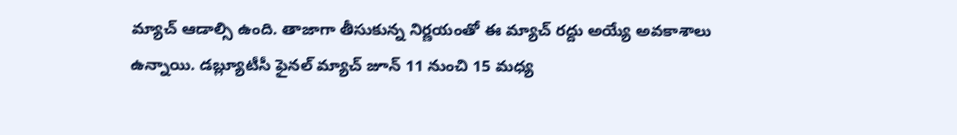మ్యాచ్ ఆడాల్సి ఉంది. తాజాగా తీసుకున్న నిర్ణయంతో ఈ మ్యాచ్ రద్దు అయ్యే అవకాశాలు ఉన్నాయి. డబ్ల్యూటీసీ ఫైనల్ మ్యాచ్ జూన్ 11 నుంచి 15 మధ్య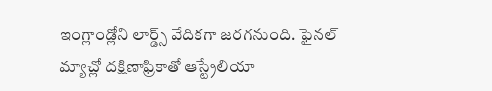ఇంగ్లాండ్లోని లార్డ్స్ వేదికగా జరగనుంది. ఫైనల్ మ్యాచ్లో దక్షిణాఫ్రికాతో ఆస్ట్రేలియా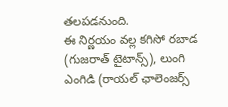తలపడనుంది.
ఈ నిర్ణయం వల్ల కగిసో రబాడ (గుజరాత్ టైటాన్స్), లుంగి ఎంగిడి (రాయల్ ఛాలెంజర్స్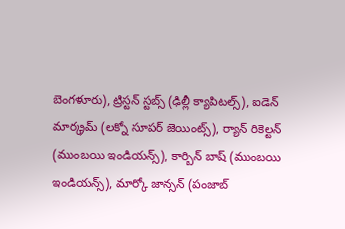బెంగళూరు), ట్రిస్టన్ స్టబ్స్ (ఢిల్లీ క్యాపిటల్స్), ఐడెన్ మార్క్రమ్ (లక్నో సూపర్ జెయింట్స్), ర్యాన్ రికెల్టన్ (ముంబయి ఇండియన్స్), కార్బిన్ బాష్ (ముంబయి ఇండియన్స్), మార్కో జాన్సన్ (పంజాబ్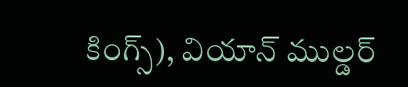కింగ్స్), వియాన్ ముల్డర్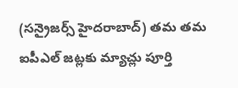(సన్రైజర్స్ హైదరాబాద్) తమ తమ ఐపీఎల్ జట్లకు మ్యాచ్లు పూర్తి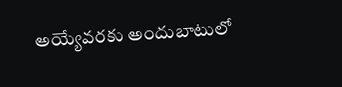అయ్యేవరకు అందుబాటులో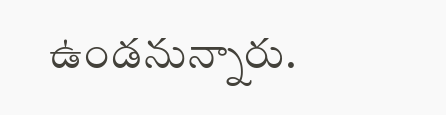ఉండనున్నారు.